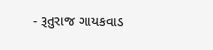- રૂતુરાજ ગાયકવાડ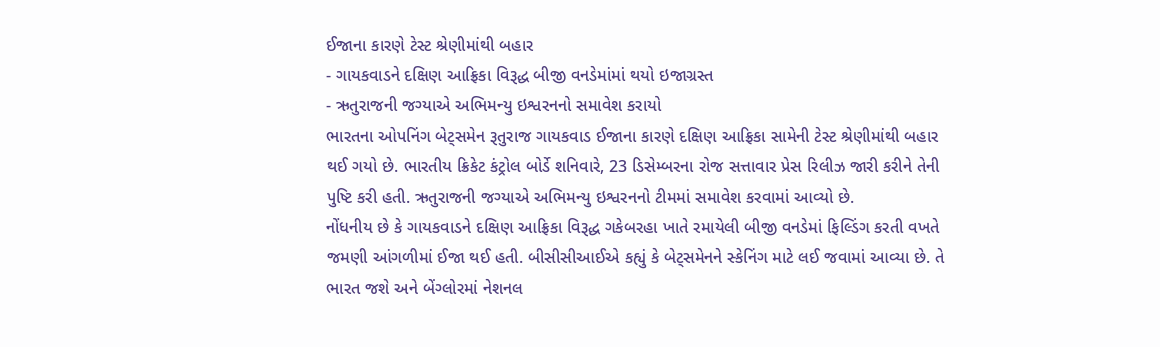ઈજાના કારણે ટેસ્ટ શ્રેણીમાંથી બહાર
- ગાયકવાડને દક્ષિણ આફ્રિકા વિરૂદ્ધ બીજી વનડેમાંમાં થયો ઇજાગ્રસ્ત
- ઋતુરાજની જગ્યાએ અભિમન્યુ ઇશ્વરનનો સમાવેશ કરાયો
ભારતના ઓપનિંગ બેટ્સમેન રૂતુરાજ ગાયકવાડ ઈજાના કારણે દક્ષિણ આફ્રિકા સામેની ટેસ્ટ શ્રેણીમાંથી બહાર થઈ ગયો છે. ભારતીય ક્રિકેટ કંટ્રોલ બોર્ડે શનિવારે, 23 ડિસેમ્બરના રોજ સત્તાવાર પ્રેસ રિલીઝ જારી કરીને તેની પુષ્ટિ કરી હતી. ઋતુરાજની જગ્યાએ અભિમન્યુ ઇશ્વરનનો ટીમમાં સમાવેશ કરવામાં આવ્યો છે.
નોંધનીય છે કે ગાયકવાડને દક્ષિણ આફ્રિકા વિરૂદ્ધ ગકેબરહા ખાતે રમાયેલી બીજી વનડેમાં ફિલ્ડિંગ કરતી વખતે જમણી આંગળીમાં ઈજા થઈ હતી. બીસીસીઆઈએ કહ્યું કે બેટ્સમેનને સ્કેનિંગ માટે લઈ જવામાં આવ્યા છે. તે ભારત જશે અને બેંગ્લોરમાં નેશનલ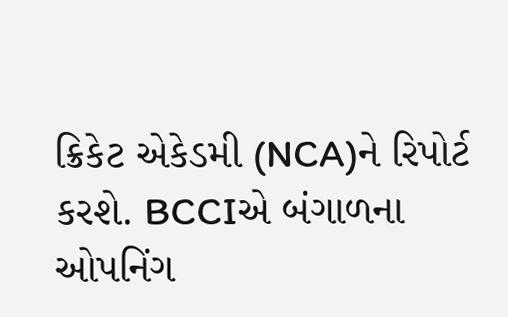ક્રિકેટ એકેડમી (NCA)ને રિપોર્ટ કરશે. BCCIએ બંગાળના ઓપનિંગ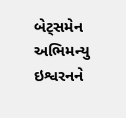બેટ્સમેન અભિમન્યુ ઇશ્વરનને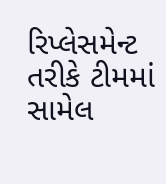રિપ્લેસમેન્ટ તરીકે ટીમમાં સામેલ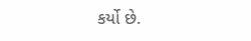કર્યો છે.